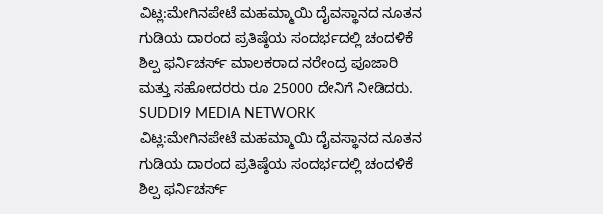ವಿಟ್ಲ:ಮೇಗಿನಪೇಟೆ ಮಹಮ್ಮಾಯಿ ದೈವಸ್ಥಾನದ ನೂತನ ಗುಡಿಯ ದಾರಂದ ಪ್ರತಿಷ್ಠೆಯ ಸಂದರ್ಭದಲ್ಲಿ ಚಂದಳಿಕೆ ಶಿಲ್ಪ ಫರ್ನಿಚರ್ಸ್ ಮಾಲಕರಾದ ನರೇಂದ್ರ ಪೂಜಾರಿ ಮತ್ತು ಸಹೋದರರು ರೂ 25000 ದೇನಿಗೆ ನೀಡಿದರು.
SUDDI9 MEDIA NETWORK
ವಿಟ್ಲ:ಮೇಗಿನಪೇಟೆ ಮಹಮ್ಮಾಯಿ ದೈವಸ್ಥಾನದ ನೂತನ ಗುಡಿಯ ದಾರಂದ ಪ್ರತಿಷ್ಠೆಯ ಸಂದರ್ಭದಲ್ಲಿ ಚಂದಳಿಕೆ ಶಿಲ್ಪ ಫರ್ನಿಚರ್ಸ್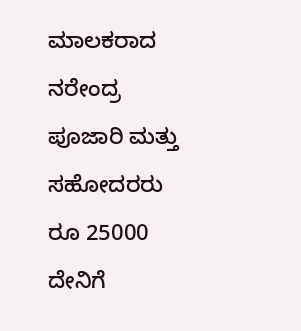ಮಾಲಕರಾದ ನರೇಂದ್ರ ಪೂಜಾರಿ ಮತ್ತು ಸಹೋದರರು ರೂ 25000 ದೇನಿಗೆ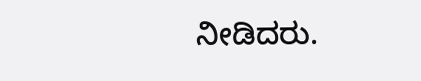ನೀಡಿದರು.